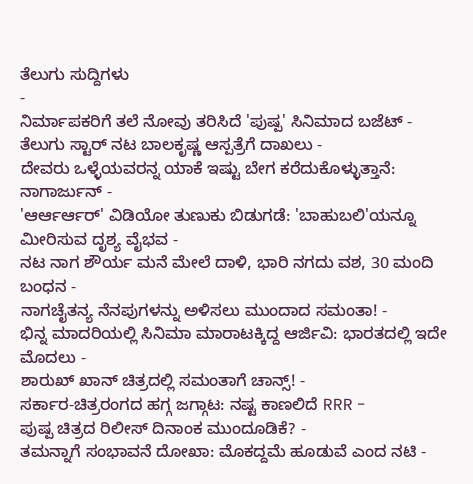ತೆಲುಗು ಸುದ್ದಿಗಳು
-
ನಿರ್ಮಾಪಕರಿಗೆ ತಲೆ ನೋವು ತರಿಸಿದೆ 'ಪುಷ್ಪ' ಸಿನಿಮಾದ ಬಜೆಟ್ -
ತೆಲುಗು ಸ್ಟಾರ್ ನಟ ಬಾಲಕೃಷ್ಣ ಆಸ್ಪತ್ರೆಗೆ ದಾಖಲು -
ದೇವರು ಒಳ್ಳೆಯವರನ್ನ ಯಾಕೆ ಇಷ್ಟು ಬೇಗ ಕರೆದುಕೊಳ್ಳುತ್ತಾನೆ: ನಾಗಾರ್ಜುನ್ -
'ಆರ್ಆರ್ಆರ್' ವಿಡಿಯೋ ತುಣುಕು ಬಿಡುಗಡೆ: 'ಬಾಹುಬಲಿ'ಯನ್ನೂ ಮೀರಿಸುವ ದೃಶ್ಯ ವೈಭವ -
ನಟ ನಾಗ ಶೌರ್ಯ ಮನೆ ಮೇಲೆ ದಾಳಿ, ಭಾರಿ ನಗದು ವಶ, 30 ಮಂದಿ ಬಂಧನ -
ನಾಗಚೈತನ್ಯ ನೆನಪುಗಳನ್ನು ಅಳಿಸಲು ಮುಂದಾದ ಸಮಂತಾ! -
ಭಿನ್ನ ಮಾದರಿಯಲ್ಲಿ ಸಿನಿಮಾ ಮಾರಾಟಕ್ಕಿದ್ದ ಆರ್ಜಿವಿ: ಭಾರತದಲ್ಲಿ ಇದೇ ಮೊದಲು -
ಶಾರುಖ್ ಖಾನ್ ಚಿತ್ರದಲ್ಲಿ ಸಮಂತಾಗೆ ಚಾನ್ಸ್! -
ಸರ್ಕಾರ-ಚಿತ್ರರಂಗದ ಹಗ್ಗ ಜಗ್ಗಾಟ: ನಷ್ಟ ಕಾಣಲಿದೆ RRR -
ಪುಷ್ಪ ಚಿತ್ರದ ರಿಲೀಸ್ ದಿನಾಂಕ ಮುಂದೂಡಿಕೆ? -
ತಮನ್ನಾಗೆ ಸಂಭಾವನೆ ದೋಖಾ: ಮೊಕದ್ದಮೆ ಹೂಡುವೆ ಎಂದ ನಟಿ -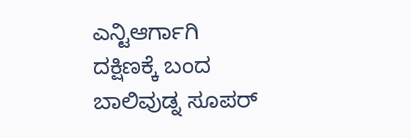ಎನ್ಟಿಆರ್ಗಾಗಿ ದಕ್ಷಿಣಕ್ಕೆ ಬಂದ ಬಾಲಿವುಡ್ನ ಸೂಪರ್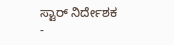ಸ್ಟಾರ್ ನಿರ್ದೇಶಕ -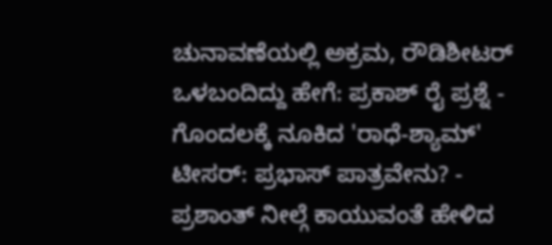ಚುನಾವಣೆಯಲ್ಲಿ ಅಕ್ರಮ, ರೌಡಿಶೀಟರ್ ಒಳಬಂದಿದ್ದು ಹೇಗೆ: ಪ್ರಕಾಶ್ ರೈ ಪ್ರಶ್ನೆ -
ಗೊಂದಲಕ್ಕೆ ನೂಕಿದ 'ರಾಧೆ-ಶ್ಯಾಮ್' ಟೀಸರ್: ಪ್ರಭಾಸ್ ಪಾತ್ರವೇನು? -
ಪ್ರಶಾಂತ್ ನೀಲ್ಗೆ ಕಾಯುವಂತೆ ಹೇಳಿದ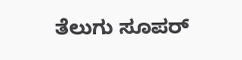ತೆಲುಗು ಸೂಪರ್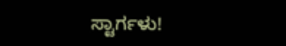ಸ್ಟಾರ್ಗಳು!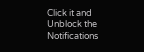Click it and Unblock the Notifications